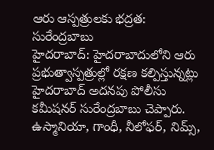ఆరు ఆస్పత్రులకు భద్రత: సురేంద్రబాబు
హైదరాబాద్: హైదరాబాదులోని ఆరు ప్రభుత్వాస్పత్రుల్లో రక్షణ కల్పిస్తున్నట్లు హైదరాబాద్ అదనపు పోలీసు కమీషనర్ సురేంద్రబాబు చెప్పారు. ఉస్మానియా, గాంధీ, నీలోఫర్, నిమ్స్,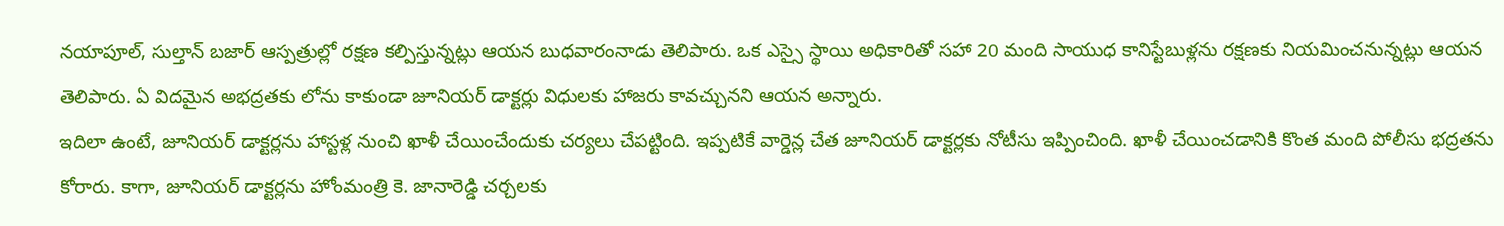నయాపూల్, సుల్తాన్ బజార్ ఆస్పత్రుల్లో రక్షణ కల్పిస్తున్నట్లు ఆయన బుధవారంనాడు తెలిపారు. ఒక ఎస్సై స్థాయి అధికారితో సహా 20 మంది సాయుధ కానిస్టేబుళ్లను రక్షణకు నియమించనున్నట్లు ఆయన తెలిపారు. ఏ విదమైన అభద్రతకు లోను కాకుండా జూనియర్ డాక్టర్లు విధులకు హాజరు కావచ్చునని ఆయన అన్నారు.
ఇదిలా ఉంటే, జూనియర్ డాక్టర్లను హాస్టళ్ల నుంచి ఖాళీ చేయించేందుకు చర్యలు చేపట్టింది. ఇప్పటికే వార్డెన్ల చేత జూనియర్ డాక్టర్లకు నోటీసు ఇప్పించింది. ఖాళీ చేయించడానికి కొంత మంది పోలీసు భద్రతను కోరారు. కాగా, జూనియర్ డాక్టర్లను హోంమంత్రి కె. జానారెడ్డి చర్చలకు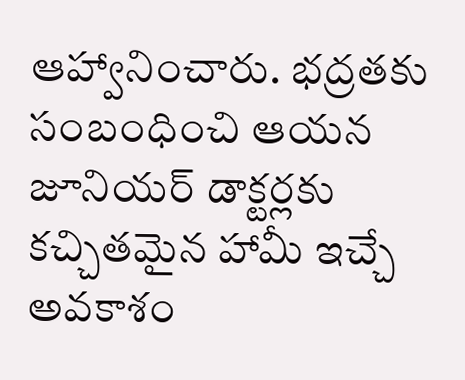ఆహ్వానించారు. భద్రతకు సంబంధించి ఆయన జూనియర్ డాక్టర్లకు కచ్చితమైన హామీ ఇచ్చే అవకాశం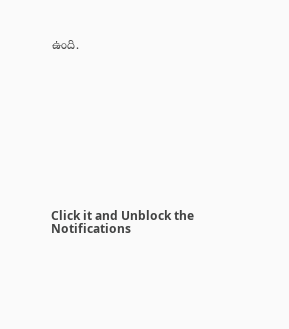ఉంది.












Click it and Unblock the Notifications